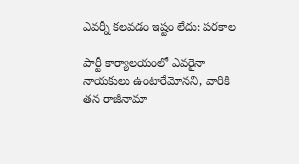ఎవర్నీ కలవడం ఇష్టం లేదు: పరకాల

పార్టీ కార్యాలయంలో ఎవరైనా నాయకులు ఉంటారేమోనని, వారికి తన రాజీనామా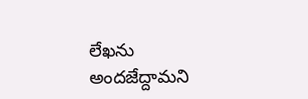లేఖను అందజేద్దామని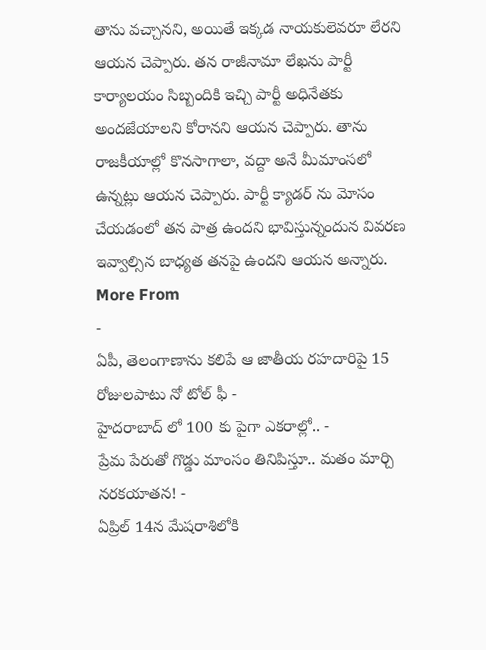తాను వచ్చానని, అయితే ఇక్కడ నాయకులెవరూ లేరని ఆయన చెప్పారు. తన రాజీనామా లేఖను పార్టీ కార్యాలయం సిబ్బందికి ఇచ్చి పార్టీ అధినేతకు అందజేయాలని కోరానని ఆయన చెప్పారు. తాను రాజకీయాల్లో కొనసాగాలా, వద్దా అనే మీమాంసలో ఉన్నట్లు ఆయన చెప్పారు. పార్టీ క్యాడర్ ను మోసం చేయడంలో తన పాత్ర ఉందని భావిస్తున్నందున వివరణ ఇవ్వాల్సిన బాధ్యత తనపై ఉందని ఆయన అన్నారు.
More From
-
ఏపీ, తెలంగాణాను కలిపే ఆ జాతీయ రహదారిపై 15 రోజులపాటు నో టోల్ ఫీ -
హైదరాబాద్ లో 100 కు పైగా ఎకరాల్లో.. -
ప్రేమ పేరుతో గొడ్డు మాంసం తినిపిస్తూ.. మతం మార్చి నరకయాతన! -
ఏప్రిల్ 14న మేషరాశిలోకి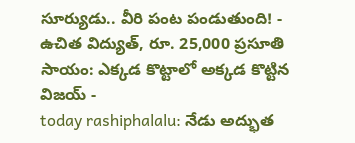సూర్యుడు.. వీరి పంట పండుతుంది! -
ఉచిత విద్యుత్, రూ. 25,000 ప్రసూతి సాయం: ఎక్కడ కొట్టాలో అక్కడ కొట్టిన విజయ్ -
today rashiphalalu: నేడు అద్భుత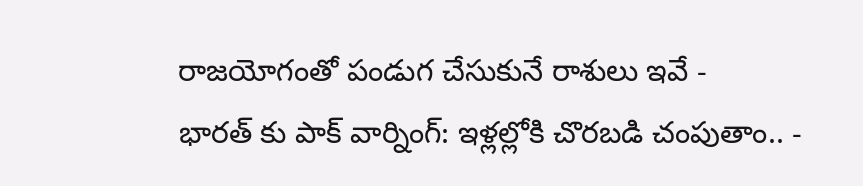రాజయోగంతో పండుగ చేసుకునే రాశులు ఇవే -
భారత్ కు పాక్ వార్నింగ్: ఇళ్లల్లోకి చొరబడి చంపుతాం.. -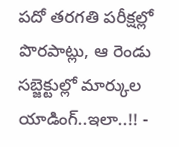పదో తరగతి పరీక్షల్లో పొరపాట్లు, ఆ రెండు సబ్జెక్టుల్లో మార్కుల యాడింగ్..ఇలా..!! -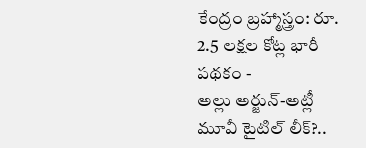కేంద్రం బ్రహ్మాస్త్రం: రూ. 2.5 లక్షల కోట్ల భారీ పథకం -
అల్లు అర్జున్-అట్లీ మూవీ టైటిల్ లీక్?..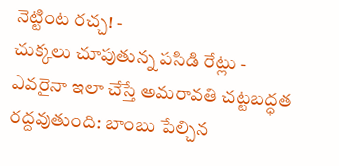నెట్టింట రచ్చ! -
చుక్కలు చూపుతున్న పసిడి రేట్లు -
ఎవరైనా ఇలా చేస్తే అమరావతి చట్టబద్ధత రద్దవుతుంది: బాంబు పేల్చిన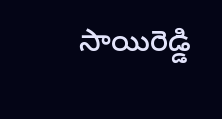సాయిరెడ్డి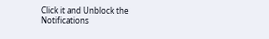Click it and Unblock the Notifications